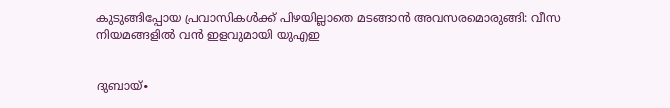കുടുങ്ങിപ്പോയ പ്രവാസികൾക്ക് പിഴയില്ലാതെ മടങ്ങാൻ അവസരമൊരുങ്ങി: വീസ നിയമങ്ങളിൽ വൻ ഇളവുമായി യുഎഇ


ദുബായ്∙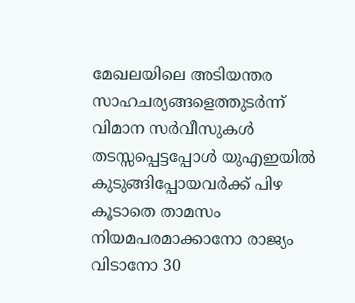മേഖലയിലെ അടിയന്തര സാഹചര്യങ്ങളെത്തുടർന്ന് വിമാന സർവീസുകൾ തടസ്സപ്പെട്ടപ്പോൾ യുഎഇയിൽ കുടുങ്ങിപ്പോയവർക്ക് പിഴ കൂടാതെ താമസം നിയമപരമാക്കാനോ രാജ്യം വിടാനോ 30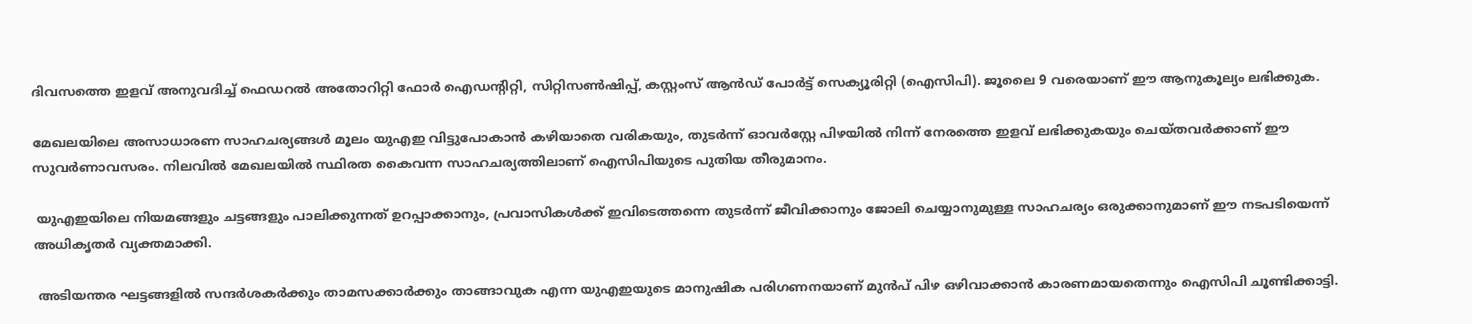ദിവസത്തെ ഇളവ് അനുവദിച്ച് ഫെഡറൽ അതോറിറ്റി ഫോർ ഐഡന്റിറ്റി, സിറ്റിസൺഷിപ്പ്, കസ്റ്റംസ് ആൻഡ് പോർട്ട് സെക്യൂരിറ്റി (ഐസിപി). ജൂലൈ 9 വരെയാണ് ഈ ആനുകൂല്യം ലഭിക്കുക.

മേഖലയിലെ അസാധാരണ സാഹചര്യങ്ങൾ മൂലം യുഎഇ വിട്ടുപോകാൻ കഴിയാതെ വരികയും, തുടർന്ന് ഓവർസ്റ്റേ പിഴയിൽ നിന്ന് നേരത്തെ ഇളവ് ലഭിക്കുകയും ചെയ്തവർക്കാണ് ഈ സുവർണാവസരം. നിലവിൽ മേഖലയിൽ സ്ഥിരത കൈവന്ന സാഹചര്യത്തിലാണ് ഐസിപിയുടെ പുതിയ തീരുമാനം.

 യുഎഇയിലെ നിയമങ്ങളും ചട്ടങ്ങളും പാലിക്കുന്നത് ഉറപ്പാക്കാനും, പ്രവാസികൾക്ക് ഇവിടെത്തന്നെ തുടർന്ന് ജീവിക്കാനും ജോലി ചെയ്യാനുമുള്ള സാഹചര്യം ഒരുക്കാനുമാണ് ഈ നടപടിയെന്ന് അധികൃതർ വ്യക്തമാക്കി.

 അടിയന്തര ഘട്ടങ്ങളിൽ സന്ദർശകർക്കും താമസക്കാർക്കും താങ്ങാവുക എന്ന യുഎഇയുടെ മാനുഷിക പരിഗണനയാണ് മുൻപ് പിഴ ഒഴിവാക്കാൻ കാരണമായതെന്നും ഐസിപി ചൂണ്ടിക്കാട്ടി.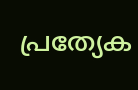പ്രത്യേക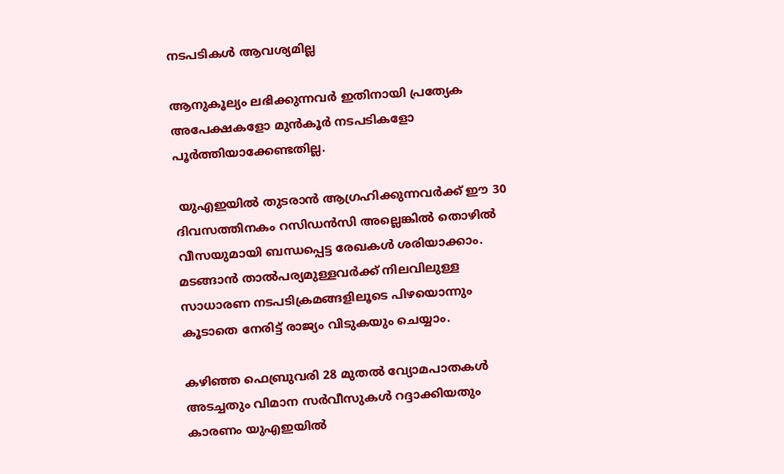നടപടികൾ ആവശ്യമില്ല

ആനുകൂല്യം ലഭിക്കുന്നവർ ഇതിനായി പ്രത്യേക അപേക്ഷകളോ മുൻകൂർ നടപടികളോ പൂർത്തിയാക്കേണ്ടതില്ല.

 യുഎഇയിൽ തുടരാൻ ആഗ്രഹിക്കുന്നവർക്ക് ഈ 30 ദിവസത്തിനകം റസിഡൻസി അല്ലെങ്കിൽ തൊഴിൽ വീസയുമായി ബന്ധപ്പെട്ട രേഖകൾ ശരിയാക്കാം. മടങ്ങാൻ താൽപര്യമുള്ളവർക്ക് നിലവിലുള്ള സാധാരണ നടപടിക്രമങ്ങളിലൂടെ പിഴയൊന്നും കൂടാതെ നേരിട്ട് രാജ്യം വിടുകയും ചെയ്യാം.

കഴിഞ്ഞ ഫെബ്രുവരി 28 മുതൽ വ്യോമപാതകൾ അടച്ചതും വിമാന സർവീസുകൾ റദ്ദാക്കിയതും കാരണം യുഎഇയിൽ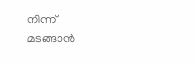നിന്ന് മടങ്ങാൻ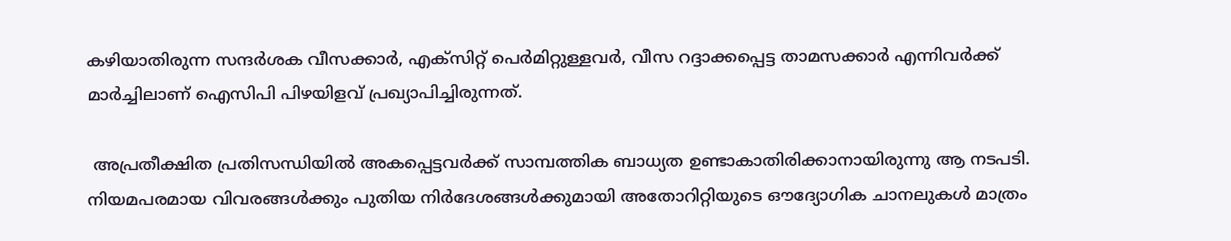കഴിയാതിരുന്ന സന്ദർശക വീസക്കാർ, എക്സിറ്റ് പെർമിറ്റുള്ളവർ, വീസ റദ്ദാക്കപ്പെട്ട താമസക്കാർ എന്നിവർക്ക് മാർച്ചിലാണ് ഐസിപി പിഴയിളവ് പ്രഖ്യാപിച്ചിരുന്നത്.

 അപ്രതീക്ഷിത പ്രതിസന്ധിയിൽ അകപ്പെട്ടവർക്ക് സാമ്പത്തിക ബാധ്യത ഉണ്ടാകാതിരിക്കാനായിരുന്നു ആ നടപടി. നിയമപരമായ വിവരങ്ങൾക്കും പുതിയ നിർദേശങ്ങൾക്കുമായി അതോറിറ്റിയുടെ ഔദ്യോഗിക ചാനലുകൾ മാത്രം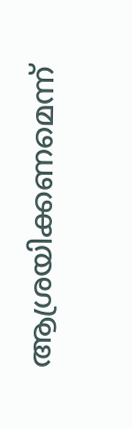ആശ്രയിക്കണമെന്ന്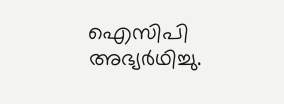ഐസിപി അഭ്യർഥിച്ചു.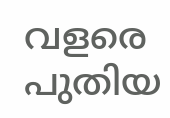വളരെ പുതിയ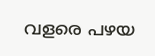വളരെ പഴയ